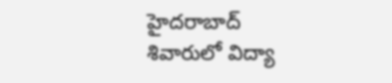హైదరాబాద్ శివారులో విద్యా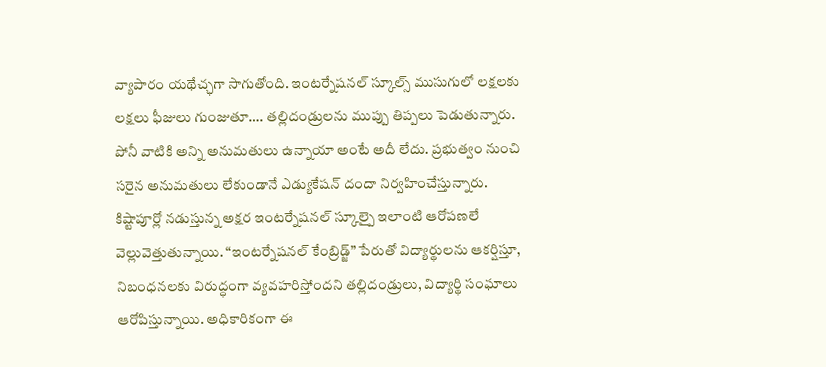వ్యాపారం యథేచ్ఛగా సాగుతోంది. ఇంటర్నేషనల్ స్కూల్స్ ముసుగులో లక్షలకు లక్షలు ఫీజులు గుంజుతూ…. తల్లిదండ్రులను ముప్పు తిప్పలు పెడుతున్నారు. పోనీ వాటికి అన్ని అనుమతులు ఉన్నాయా అంటే అదీ లేదు. ప్రభుత్వం నుంచి సరైన అనుమతులు లేకుండానే ఎడ్యుకేషన్ దందా నిర్వహించేస్తున్నారు. కిష్టాపూర్లో నడుస్తున్న అక్షర ఇంటర్నేషనల్ స్కూల్పై ఇలాంటి ఆరోపణలే వెల్లువెత్తుతున్నాయి. “ఇంటర్నేషనల్ కేంబ్రిడ్జ్” పేరుతో విద్యార్థులను ఆకర్షిస్తూ, నిబంధనలకు విరుద్ధంగా వ్యవహరిస్తోందని తల్లిదండ్రులు, విద్యార్థి సంఘాలు ఆరోపిస్తున్నాయి. అధికారికంగా ఈ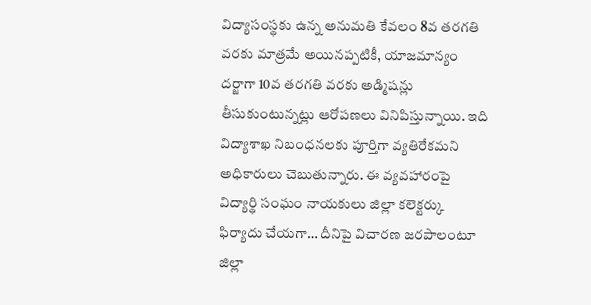విద్యాసంస్థకు ఉన్న అనుమతి కేవలం 8వ తరగతి వరకు మాత్రమే అయినప్పటికీ, యాజమాన్యం దర్జాగా 10వ తరగతి వరకు అడ్మిషన్లు తీసుకుంటున్నట్లు ఆరోపణలు వినిపిస్తున్నాయి. ఇది విద్యాశాఖ నిబంధనలకు పూర్తిగా వ్యతిరేకమని అధికారులు చెబుతున్నారు. ఈ వ్యవహారంపై విద్యార్థి సంఘం నాయకులు జిల్లా కలెక్టర్కు ఫిర్యాదు చేయగా… దీనిపై విచారణ జరపాలంటూ జిల్లా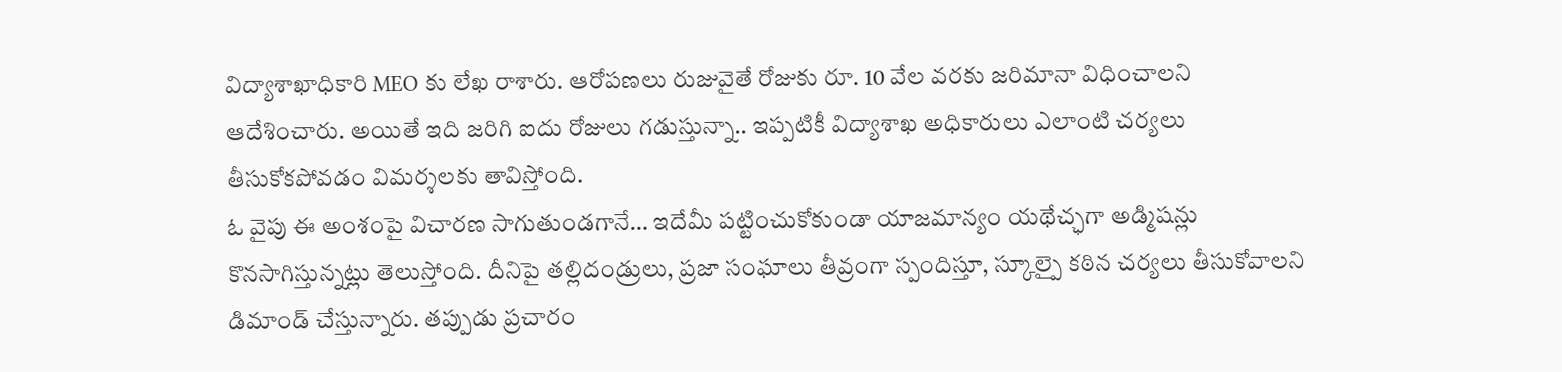విద్యాశాఖాధికారి MEO కు లేఖ రాశారు. ఆరోపణలు రుజువైతే రోజుకు రూ. 10 వేల వరకు జరిమానా విధించాలని ఆదేశించారు. అయితే ఇది జరిగి ఐదు రోజులు గడుస్తున్నా.. ఇప్పటికీ విద్యాశాఖ అధికారులు ఎలాంటి చర్యలు తీసుకోకపోవడం విమర్శలకు తావిస్తోంది.
ఓ వైపు ఈ అంశంపై విచారణ సాగుతుండగానే… ఇదేమీ పట్టించుకోకుండా యాజమాన్యం యథేచ్ఛగా అడ్మిషన్లు కొనసాగిస్తున్నట్లు తెలుస్తోంది. దీనిపై తల్లిదండ్రులు, ప్రజా సంఘాలు తీవ్రంగా స్పందిస్తూ, స్కూల్పై కఠిన చర్యలు తీసుకోవాలని డిమాండ్ చేస్తున్నారు. తప్పుడు ప్రచారం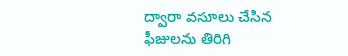ద్వారా వసూలు చేసిన ఫీజులను తిరిగి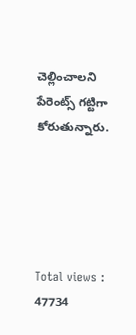చెల్లించాలని పేరెంట్స్ గట్టిగా కోరుతున్నారు.





Total views : 47734